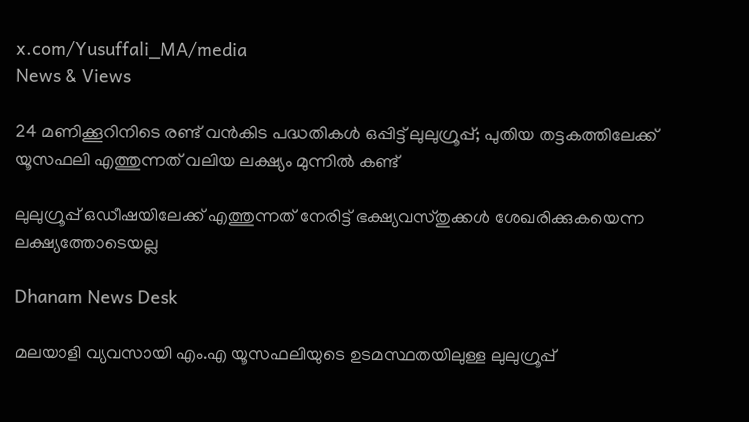x.com/Yusuffali_MA/media
News & Views

24 മണിക്കൂറിനിടെ രണ്ട് വന്‍കിട പദ്ധതികള്‍ ഒപ്പിട്ട് ലുലുഗ്രൂപ്പ്; പുതിയ തട്ടകത്തിലേക്ക് യൂസഫലി എത്തുന്നത് വലിയ ലക്ഷ്യം മുന്നില്‍ കണ്ട്

ലുലുഗ്രൂപ്പ് ഒഡീഷയിലേക്ക് എത്തുന്നത് നേരിട്ട് ഭക്ഷ്യവസ്തുക്കള്‍ ശേഖരിക്കുകയെന്ന ലക്ഷ്യത്തോടെയല്ല

Dhanam News Desk

മലയാളി വ്യവസായി എം.എ യൂസഫലിയുടെ ഉടമസ്ഥതയിലുള്ള ലുലുഗ്രൂപ്പ്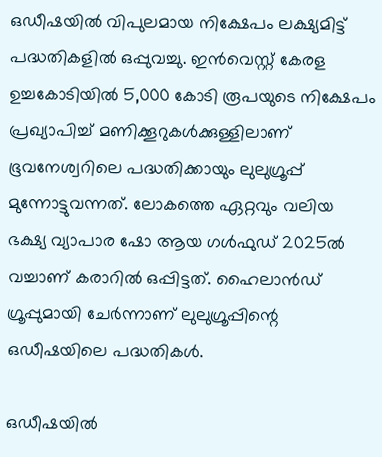ഒഡീഷയില്‍ വിപുലമായ നിക്ഷേപം ലക്ഷ്യമിട്ട് പദ്ധതികളില്‍ ഒപ്പുവച്ചു. ഇന്‍വെസ്റ്റ് കേരള ഉച്ചകോടിയില്‍ 5,000 കോടി രൂപയുടെ നിക്ഷേപം പ്രഖ്യാപിച്ച് മണിക്കൂറുകള്‍ക്കുള്ളിലാണ് ഭൂവനേശ്വറിലെ പദ്ധതിക്കായും ലുലുഗ്രൂപ്പ് മുന്നോട്ടുവന്നത്. ലോകത്തെ ഏറ്റവും വലിയ ഭക്ഷ്യ വ്യാപാര ഷോ ആയ ഗള്‍ഫുഡ് 2025ല്‍ വച്ചാണ് കരാറില്‍ ഒപ്പിട്ടത്. ഹൈലാന്‍ഡ് ഗ്രൂപ്പുമായി ചേര്‍ന്നാണ് ലുലുഗ്രൂപ്പിന്റെ ഒഡീഷയിലെ പദ്ധതികള്‍.

ഒഡീഷയില്‍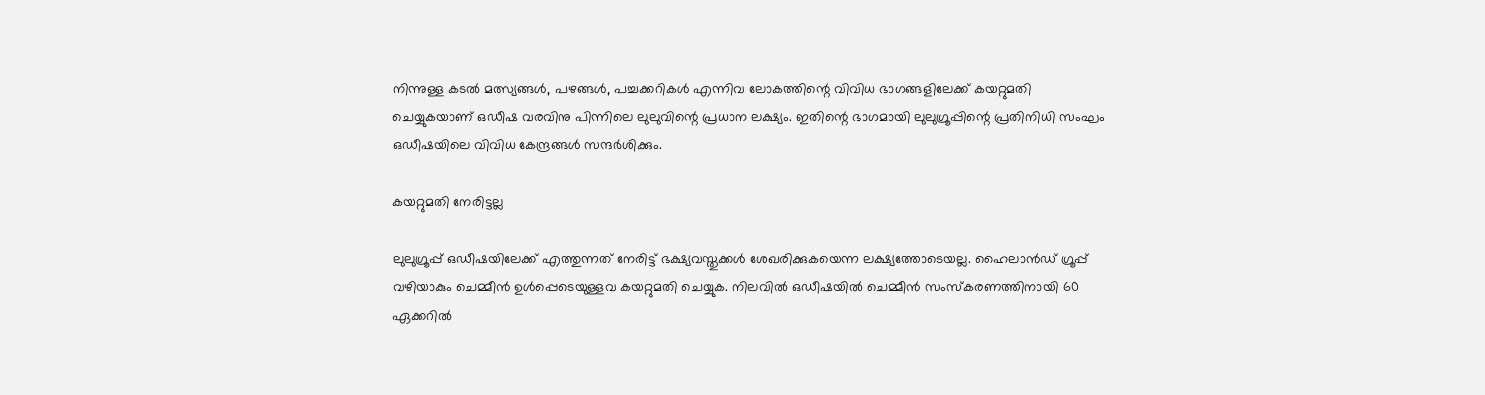നിന്നുള്ള കടല്‍ മത്സ്യങ്ങള്‍, പഴങ്ങള്‍, പച്ചക്കറികള്‍ എന്നിവ ലോകത്തിന്റെ വിവിധ ഭാഗങ്ങളിലേക്ക് കയറ്റുമതി ചെയ്യുകയാണ് ഒഡീഷ വരവിനു പിന്നിലെ ലുലുവിന്റെ പ്രധാന ലക്ഷ്യം. ഇതിന്റെ ഭാഗമായി ലുലുഗ്രൂപ്പിന്റെ പ്രതിനിധി സംഘം ഒഡീഷയിലെ വിവിധ കേന്ദ്രങ്ങള്‍ സന്ദര്‍ശിക്കും.

കയറ്റുമതി നേരിട്ടല്ല

ലുലുഗ്രൂപ്പ് ഒഡീഷയിലേക്ക് എത്തുന്നത് നേരിട്ട് ഭക്ഷ്യവസ്തുക്കള്‍ ശേഖരിക്കുകയെന്ന ലക്ഷ്യത്തോടെയല്ല. ഹൈലാന്‍ഡ് ഗ്രൂപ്പ് വഴിയാകും ചെമ്മീന്‍ ഉള്‍പ്പെടെയുള്ളവ കയറ്റുമതി ചെയ്യുക. നിലവില്‍ ഒഡീഷയില്‍ ചെമ്മീന്‍ സംസ്‌കരണത്തിനായി 60 ഏക്കറില്‍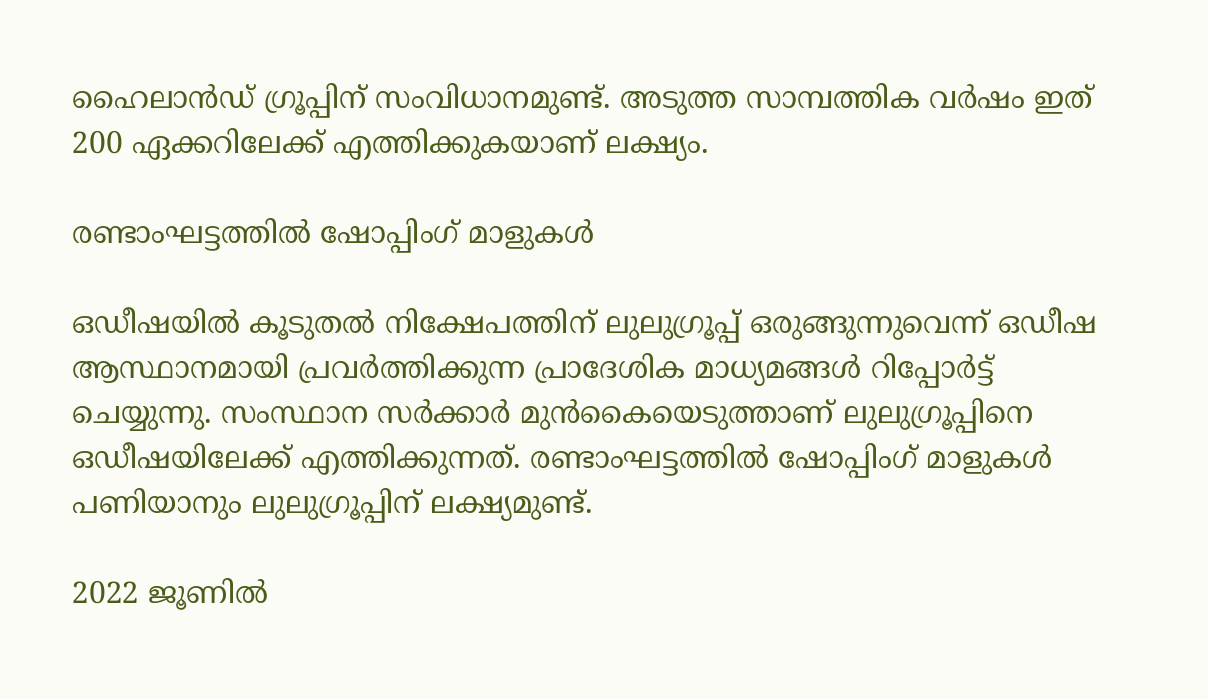ഹൈലാന്‍ഡ് ഗ്രൂപ്പിന് സംവിധാനമുണ്ട്. അടുത്ത സാമ്പത്തിക വര്‍ഷം ഇത് 200 ഏക്കറിലേക്ക് എത്തിക്കുകയാണ് ലക്ഷ്യം.

രണ്ടാംഘട്ടത്തില്‍ ഷോപ്പിംഗ് മാളുകള്‍

ഒഡീഷയില്‍ കൂടുതല്‍ നിക്ഷേപത്തിന് ലുലുഗ്രൂപ്പ് ഒരുങ്ങുന്നുവെന്ന് ഒഡീഷ ആസ്ഥാനമായി പ്രവര്‍ത്തിക്കുന്ന പ്രാദേശിക മാധ്യമങ്ങള്‍ റിപ്പോര്‍ട്ട് ചെയ്യുന്നു. സംസ്ഥാന സര്‍ക്കാര്‍ മുന്‍കൈയെടുത്താണ് ലുലുഗ്രൂപ്പിനെ ഒഡീഷയിലേക്ക് എത്തിക്കുന്നത്. രണ്ടാംഘട്ടത്തില്‍ ഷോപ്പിംഗ് മാളുകള്‍ പണിയാനും ലുലുഗ്രൂപ്പിന് ലക്ഷ്യമുണ്ട്.

2022 ജൂണില്‍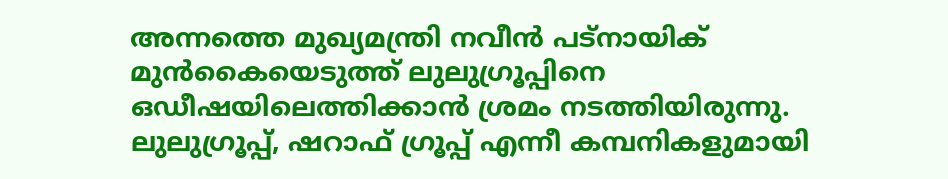അന്നത്തെ മുഖ്യമന്ത്രി നവീന്‍ പട്‌നായിക് മുന്‍കൈയെടുത്ത് ലുലുഗ്രൂപ്പിനെ ഒഡീഷയിലെത്തിക്കാന്‍ ശ്രമം നടത്തിയിരുന്നു. ലുലുഗ്രൂപ്പ്, ഷറാഫ് ഗ്രൂപ്പ് എന്നീ കമ്പനികളുമായി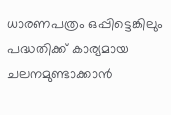ധാരണപത്രം ഒപ്പിട്ടെങ്കിലും പദ്ധതിക്ക് കാര്യമായ ചലനമുണ്ടാക്കാന്‍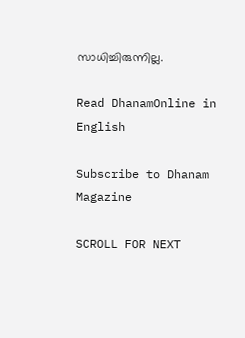സാധിച്ചിരുന്നില്ല.

Read DhanamOnline in English

Subscribe to Dhanam Magazine

SCROLL FOR NEXT